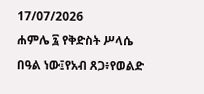17/07/2026
ሐምሌ ፯ የቅድስት ሥላሴ በዓል ነው፤የአብ ጸጋ፥የወልድ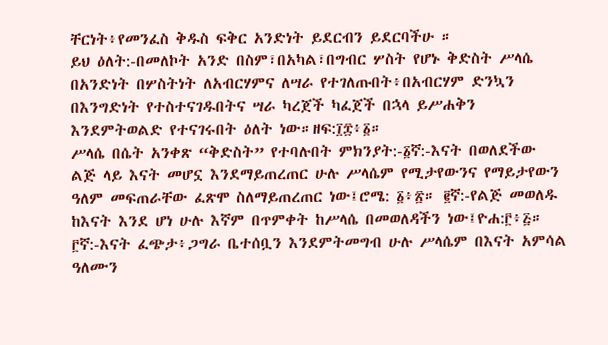ቸርነት፥የመንፈስ ቅዱስ ፍቅር አንድነት ይደርብን ይደርባችሁ ።
ይህ ዕለት:-በመለኮት አንድ በስም፣በአካል፣በግብር ሦስት የሆኑ ቅድስት ሥላሴ በአንድነት በሦስትነት ለአብርሃምና ለሣራ የተገለጡበት፥በአብርሃም ድንኳን በእንግድነት የተስተናገዱበትና ሣራ ካረጀች ካፈጀች በኋላ ይሥሐቅን እንደምትወልድ የተናገሩበት ዕለት ነው።ዘፍ:፲፰፥፩።
ሥላሴ በሴት አንቀጽ “ቅድስት” የተባሉበት ምክንያት:-፩ኛ:-እናት በወለደችው ልጅ ላይ እናት መሆኗ እንደማይጠረጠር ሁሉ ሥላሴም የሚታየውንና የማይታየውን ዓለም መፍጠራቸው ፈጽሞ ስለማይጠረጠር ነው፤ሮሜ: ፩፥፳። ፪ኛ:-የልጅ መወለዱ ከእናት እንደ ሆነ ሁሉ እኛም በጥምቀት ከሥላሴ በመወለዳችን ነው፤ዮሐ:፫፥፭። ፫ኛ:-እናት ፈጭታ፥ጋግራ ቤተሰቧን እንደምትመግብ ሁሉ ሥላሴም በእናት አምሳል ዓለሙን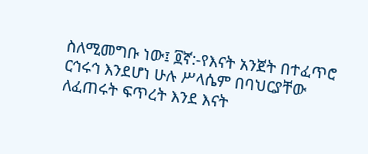ስለሚመግቡ ነው፤ ፬ኛ:-የእናት አንጀት በተፈጥሮ ርኅሩኅ እንደሆነ ሁሉ ሥላሴም በባህርያቸው ለፈጠሩት ፍጥረት እንደ እናት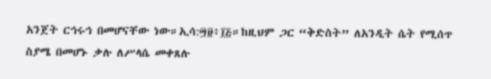አንጀት ርኅሩኅ በመሆናቸው ነው።ኢሳ:፵፱፥፲፭።ከዚህም ጋር “ቅድስት” ለአንዲት ሴት የሚሰጥ ስያሜ በመሆኑ ቃሉ ለሥላሴ መቀጸሉ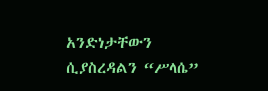አንድነታቸውን ሲያስረዳልን “ሥላሴ”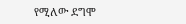የሚለው ደግሞ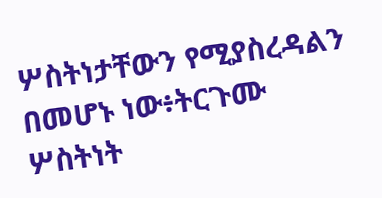ሦስትነታቸውን የሚያስረዳልን በመሆኑ ነው፥ትርጉሙ ሦስትነት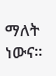ማለት ነውና።